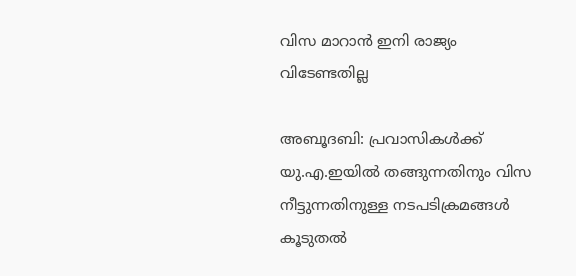വിസ മാറാന്‍ ഇനി രാജ്യം വിടേണ്ടതില്ല

അബൂദബി: പ്രവാസികള്‍ക്ക് യു.എ.ഇയില്‍ തങ്ങുന്നതിനും വിസ നീട്ടുന്നതിനുള്ള നടപടിക്രമങ്ങള്‍ കൂടുതല്‍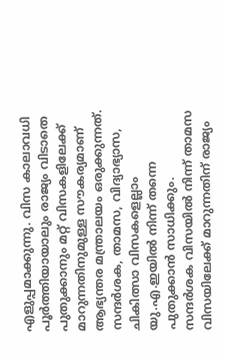എളുപ്പമാക്കുന്നു. വിസ കാലാവധി പൂര്‍ത്തിയായാലും രാജ്യം വിടാതെ പുതുക്കാനും മറ്റ് വിസകളിലേക്ക് മാറുന്നതിനുമുള്ള സൗകര്യമാണ് ആഭ്യന്തര മന്ത്രാലയം ഒരുക്കുന്നത്. സന്ദര്‍ശക, താമസ, വിദ്യാഭ്യാസ, ചികിത്സാ വിസകളെല്ലാം യു.എ.ഇയില്‍ നിന്ന് തന്നെ പുതുക്കാന്‍ സാധിക്കും.
സന്ദര്‍ശക വിസയില്‍ നിന്ന് താമസ വിസയിലേക്ക് മാറുന്നതിന് രാജ്യം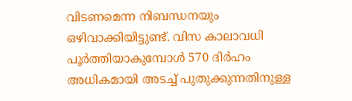വിടണമെന്ന നിബന്ധനയും ഒഴിവാക്കിയിട്ടുണ്ട്. വിസ കാലാവധി പൂര്‍ത്തിയാകുമ്പോള്‍ 570 ദിര്‍ഹം അധികമായി അടച്ച് പുതുക്കുന്നതിനുള്ള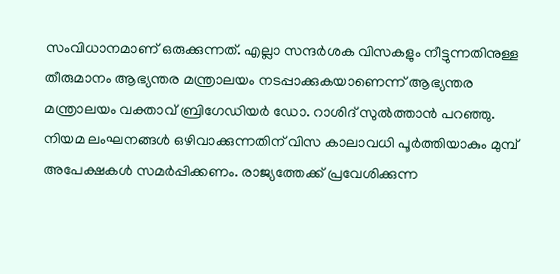സംവിധാനമാണ് ഒരുക്കുന്നത്. എല്ലാ സന്ദര്‍ശക വിസകളും നീട്ടുന്നതിനുള്ള തീരുമാനം ആഭ്യന്തര മന്ത്രാലയം നടപ്പാക്കുകയാണെന്ന് ആഭ്യന്തര മന്ത്രാലയം വക്താവ് ബ്രിഗേഡിയര്‍ ഡോ. റാശിദ് സുല്‍ത്താന്‍ പറഞ്ഞു.
നിയമ ലംഘനങ്ങള്‍ ഒഴിവാക്കുന്നതിന് വിസ കാലാവധി പൂര്‍ത്തിയാകും മുമ്പ് അപേക്ഷകള്‍ സമര്‍പ്പിക്കണം. രാജ്യത്തേക്ക് പ്രവേശിക്കുന്ന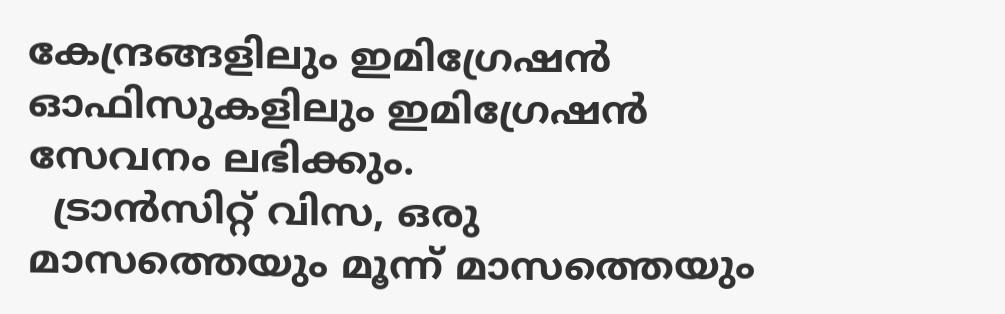കേന്ദ്രങ്ങളിലും ഇമിഗ്രേഷന്‍ ഓഫിസുകളിലും ഇമിഗ്രേഷന്‍ സേവനം ലഭിക്കും.
  ട്രാന്‍സിറ്റ് വിസ, ഒരു മാസത്തെയും മൂന്ന് മാസത്തെയും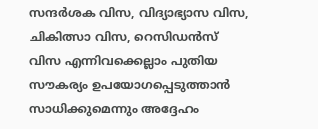സന്ദര്‍ശക വിസ, വിദ്യാഭ്യാസ വിസ, ചികിത്സാ വിസ, റെസിഡന്‍സ് വിസ എന്നിവക്കെല്ലാം പുതിയ സൗകര്യം ഉപയോഗപ്പെടുത്താന്‍ സാധിക്കുമെന്നും അദ്ദേഹം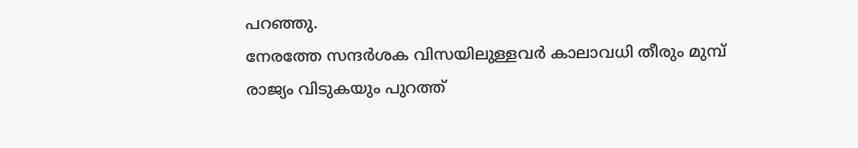പറഞ്ഞു.
നേരത്തേ സന്ദര്‍ശക വിസയിലുള്ളവര്‍ കാലാവധി തീരും മുമ്പ് രാജ്യം വിടുകയും പുറത്ത്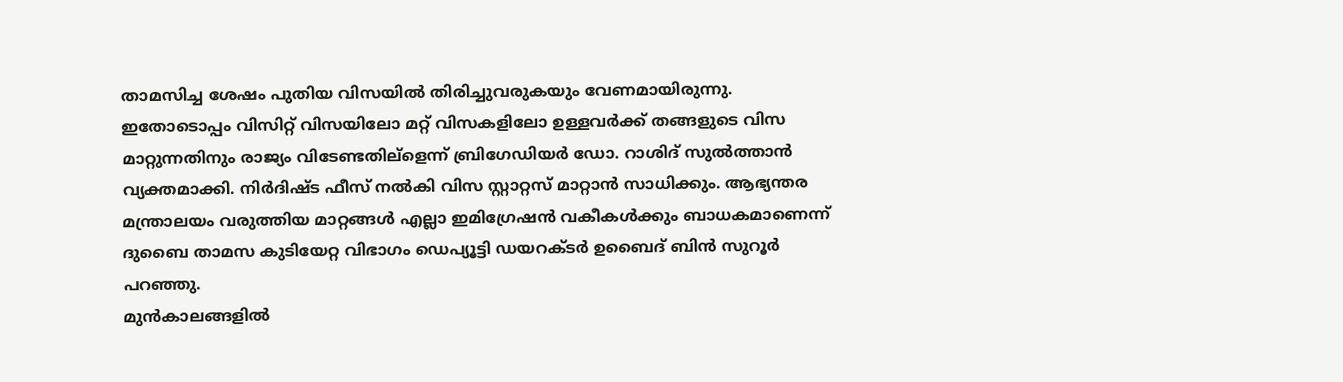താമസിച്ച ശേഷം പുതിയ വിസയില്‍ തിരിച്ചുവരുകയും വേണമായിരുന്നു.
ഇതോടൊപ്പം വിസിറ്റ് വിസയിലോ മറ്റ് വിസകളിലോ ഉള്ളവര്‍ക്ക് തങ്ങളുടെ വിസ മാറ്റുന്നതിനും രാജ്യം വിടേണ്ടതില്ളെന്ന് ബ്രിഗേഡിയര്‍ ഡോ. റാശിദ് സുല്‍ത്താന്‍ വ്യക്തമാക്കി. നിര്‍ദിഷ്ട ഫീസ് നല്‍കി വിസ സ്റ്റാറ്റസ് മാറ്റാന്‍ സാധിക്കും. ആഭ്യന്തര മന്ത്രാലയം വരുത്തിയ മാറ്റങ്ങള്‍ എല്ലാ ഇമിഗ്രേഷന്‍ വകീകള്‍ക്കും ബാധകമാണെന്ന് ദുബൈ താമസ കുടിയേറ്റ വിഭാഗം ഡെപ്യൂട്ടി ഡയറക്ടര്‍ ഉബൈദ് ബിന്‍ സുറൂര്‍ പറഞ്ഞു.
മുന്‍കാലങ്ങളില്‍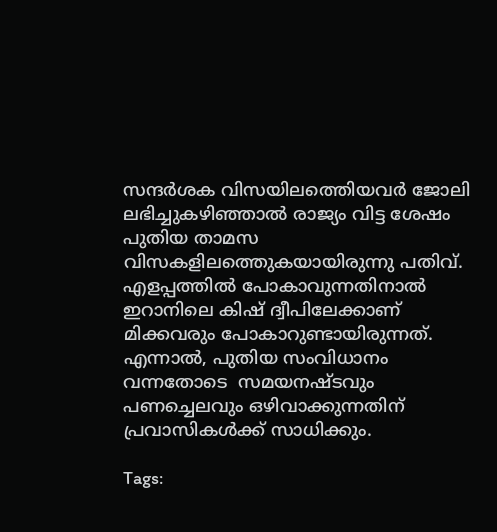സന്ദര്‍ശക വിസയിലത്തെിയവര്‍ ജോലി ലഭിച്ചുകഴിഞ്ഞാല്‍ രാജ്യം വിട്ട ശേഷം പുതിയ താമസ വിസകളിലത്തെുകയായിരുന്നു പതിവ്.
എളപ്പത്തില്‍ പോകാവുന്നതിനാല്‍ ഇറാനിലെ കിഷ് ദ്വീപിലേക്കാണ് മിക്കവരും പോകാറുണ്ടായിരുന്നത്. എന്നാല്‍, പുതിയ സംവിധാനം വന്നതോടെ  സമയനഷ്ടവും പണച്ചെലവും ഒഴിവാക്കുന്നതിന് പ്രവാസികള്‍ക്ക് സാധിക്കും.

Tags: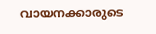വായനക്കാരുടെ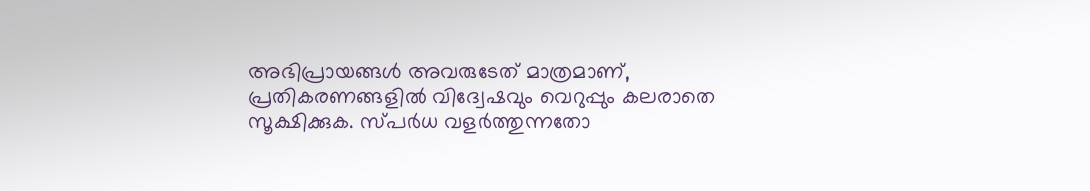അഭിപ്രായങ്ങള്‍ അവരുടേത് മാത്രമാണ്, പ്രതികരണങ്ങളിൽ വിദ്വേഷവും വെറുപ്പും കലരാതെ സൂക്ഷിക്കുക. സ്പർധ വളർത്തുന്നതോ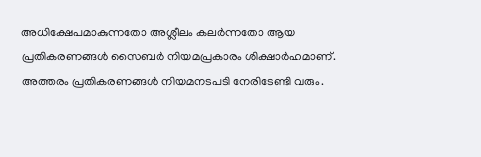അധിക്ഷേപമാകുന്നതോ അശ്ലീലം കലർന്നതോ ആയ പ്രതികരണങ്ങൾ സൈബർ നിയമപ്രകാരം ശിക്ഷാർഹമാണ്. അത്തരം പ്രതികരണങ്ങൾ നിയമനടപടി നേരിടേണ്ടി വരും.